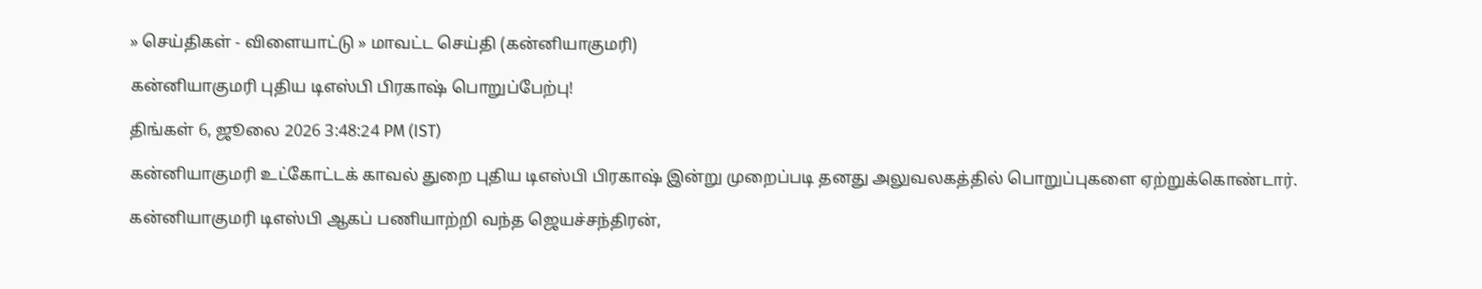» செய்திகள் - விளையாட்டு » மாவட்ட செய்தி (கன்னியாகுமரி)

கன்னியாகுமரி புதிய டிஎஸ்பி பிரகாஷ் பொறுப்பேற்பு!

திங்கள் 6, ஜூலை 2026 3:48:24 PM (IST)

கன்னியாகுமரி உட்கோட்டக் காவல் துறை புதிய டிஎஸ்பி பிரகாஷ் இன்று முறைப்படி தனது அலுவலகத்தில் பொறுப்புகளை ஏற்றுக்கொண்டார்.

கன்னியாகுமரி டிஎஸ்பி ஆகப் பணியாற்றி வந்த ஜெயச்சந்திரன்,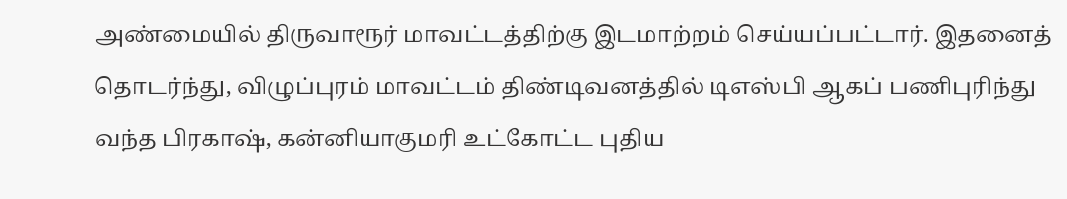அண்மையில் திருவாரூர் மாவட்டத்திற்கு இடமாற்றம் செய்யப்பட்டார். இதனைத் தொடர்ந்து, விழுப்புரம் மாவட்டம் திண்டிவனத்தில் டிஎஸ்பி ஆகப் பணிபுரிந்து வந்த பிரகாஷ், கன்னியாகுமரி உட்கோட்ட புதிய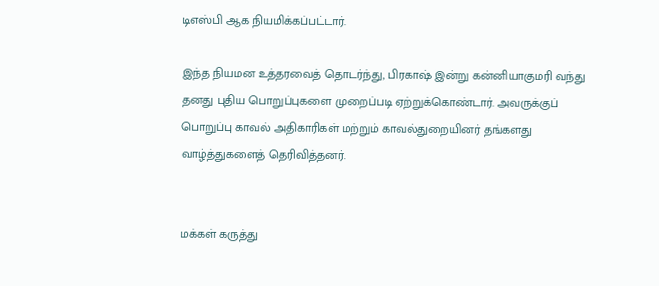டிஎஸ்பி ஆக நியமிக்கப்பட்டார்.

இந்த நியமன உத்தரவைத் தொடர்ந்து, பிரகாஷ் இன்று கன்னியாகுமரி வந்து தனது புதிய பொறுப்புகளை முறைப்படி ஏற்றுக்கொண்டார். அவருக்குப் பொறுப்பு காவல் அதிகாரிகள் மற்றும் காவல்துறையினர் தங்களது வாழ்த்துகளைத் தெரிவித்தனர்.


மக்கள் கருத்து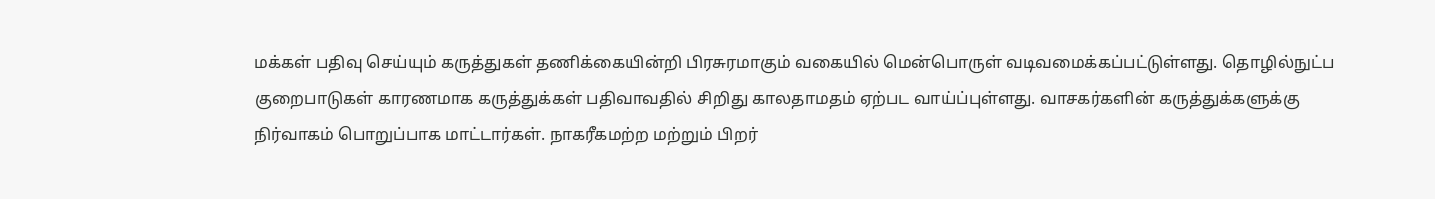மக்கள் பதிவு செய்யும் கருத்துகள் தணிக்கையின்றி பிரசுரமாகும் வகையில் மென்பொருள் வடிவமைக்கப்பட்டுள்ளது. தொழில்நுட்ப குறைபாடுகள் காரணமாக கருத்துக்கள் பதிவாவதில் சிறிது காலதாமதம் ஏற்பட வாய்ப்புள்ளது. வாசகர்களின் கருத்துக்களுக்கு நிர்வாகம் பொறுப்பாக மாட்டார்கள். நாகரீகமற்ற மற்றும் பிறர்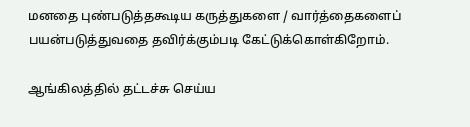மனதை புண்படுத்தகூடிய கருத்துகளை / வார்த்தைகளைப் பயன்படுத்துவதை தவிர்க்கும்படி கேட்டுக்கொள்கிறோம்.

ஆங்கிலத்தில் தட்டச்சு செய்ய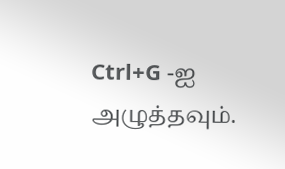Ctrl+G -ஐ அழுத்தவும்.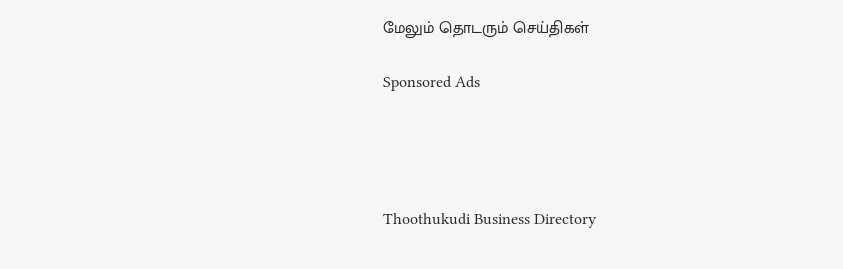மேலும் தொடரும் செய்திகள்

Sponsored Ads




Thoothukudi Business Directory